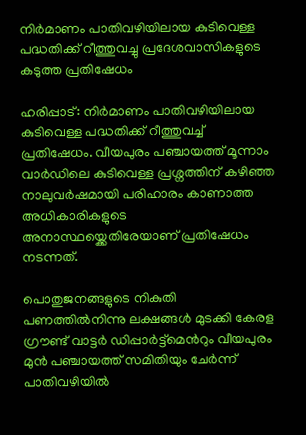നിര്‍മാണം പാതിവഴിയിലായ കുടിവെള്ള പദ്ധതിക്ക് റീത്തുവച്ചു പ്രദേശവാസികളുടെ കടുത്ത പ്രതിഷേധം

ഹരിപ്പാട്: നിര്‍മാണം പാതിവഴിയിലായ കുടിവെള്ള പദ്ധതിക്ക് റീത്തുവച്ച് പ്രതിഷേധം. വീയപുരം പഞ്ചായത്ത്‌ മൂന്നാം വാർഡിലെ കുടിവെള്ള പ്രശ്നത്തിന് കഴിഞ്ഞ നാലുവർഷമായി പരിഹാരം കാണാത്ത അധികാരികളുടെ അനാസ്ഥയ്ക്കെതിരേയാണ് പ്രതിഷേധം നടന്നത്.

പൊതുജനങ്ങളുടെ നികുതി പണത്തിൽനിന്നു ലക്ഷങ്ങൾ മുടക്കി കേരള ഗ്രൗണ്ട് വാട്ടർ ഡിപ്പാർട്ട്മെന്‍റും വീയപുരം മുൻ പഞ്ചായത്ത്‌ സമിതിയും ചേർന്ന് പാതിവഴിയിൽ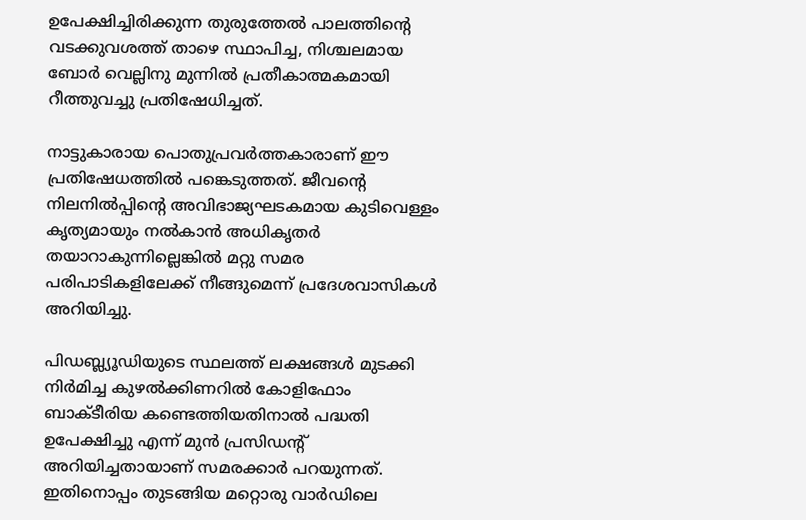ഉപേക്ഷിച്ചിരിക്കുന്ന തുരുത്തേൽ പാലത്തിന്‍റെ വടക്കുവശത്ത് താഴെ സ്ഥാപിച്ച, നിശ്ചലമായ ബോർ വെല്ലിനു മുന്നിൽ പ്രതീകാത്മകമായി റീത്തുവച്ചു പ്രതിഷേധിച്ചത്.

നാട്ടുകാരായ പൊതുപ്രവർത്തകാരാണ് ഈ പ്രതിഷേധത്തിൽ പങ്കെടുത്തത്. ജീവന്‍റെ നിലനിൽപ്പിന്‍റെ അവിഭാജ്യഘടകമായ കുടിവെള്ളം കൃത്യമായും നൽകാൻ അധികൃതർ തയാറാകുന്നില്ലെങ്കിൽ മറ്റു സമര പരിപാടികളിലേക്ക് നീങ്ങുമെന്ന് പ്രദേശവാസികൾ അറിയിച്ചു.

പിഡബ്ല്യൂഡിയുടെ സ്ഥലത്ത് ലക്ഷങ്ങൾ മുടക്കി നിർമിച്ച കുഴൽക്കിണറിൽ കോളിഫോം ബാക്ടീരിയ കണ്ടെത്തിയതിനാൽ പദ്ധതി ഉപേക്ഷിച്ചു എന്ന് മുൻ പ്രസിഡന്‍റ് അറിയിച്ചതായാണ് സമരക്കാർ പറയുന്നത്. ഇതിനൊപ്പം തുടങ്ങിയ മറ്റൊരു വാർഡിലെ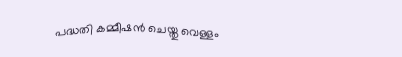പദ്ധതി കമ്മീഷൻ ചെയ്തു വെള്ളം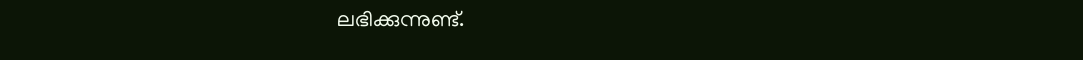ലഭിക്കുന്നുണ്ട്.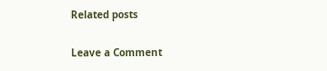Related posts

Leave a Comment